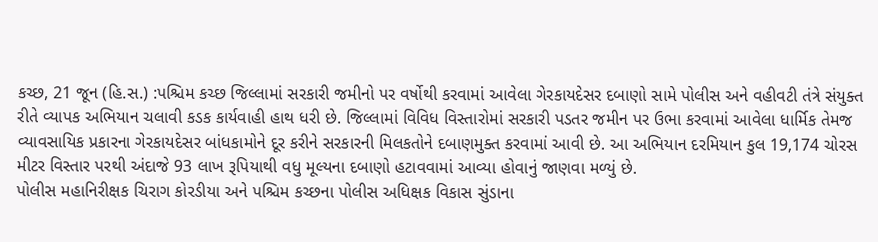કચ્છ, 21 જૂન (હિ.સ.) :પશ્ચિમ કચ્છ જિલ્લામાં સરકારી જમીનો પર વર્ષોથી કરવામાં આવેલા ગેરકાયદેસર દબાણો સામે પોલીસ અને વહીવટી તંત્રે સંયુક્ત રીતે વ્યાપક અભિયાન ચલાવી કડક કાર્યવાહી હાથ ધરી છે. જિલ્લામાં વિવિધ વિસ્તારોમાં સરકારી પડતર જમીન પર ઉભા કરવામાં આવેલા ધાર્મિક તેમજ વ્યાવસાયિક પ્રકારના ગેરકાયદેસર બાંધકામોને દૂર કરીને સરકારની મિલકતોને દબાણમુક્ત કરવામાં આવી છે. આ અભિયાન દરમિયાન કુલ 19,174 ચોરસ મીટર વિસ્તાર પરથી અંદાજે 93 લાખ રૂપિયાથી વધુ મૂલ્યના દબાણો હટાવવામાં આવ્યા હોવાનું જાણવા મળ્યું છે.
પોલીસ મહાનિરીક્ષક ચિરાગ કોરડીયા અને પશ્ચિમ કચ્છના પોલીસ અધિક્ષક વિકાસ સુંડાના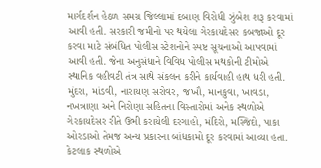માર્ગદર્શન હેઠળ સમગ્ર જિલ્લામાં દબાણ વિરોધી ઝુંબેશ શરૂ કરવામાં આવી હતી. સરકારી જમીનો પર થયેલા ગેરકાયદેસર કબજાઓ દૂર કરવા માટે સંબંધિત પોલીસ સ્ટેશનોને સ્પષ્ટ સૂચનાઓ આપવામાં આવી હતી. જેના અનુસંધાને વિવિધ પોલીસ મથકોની ટીમોએ સ્થાનિક વહીવટી તંત્ર સાથે સંકલન કરીને કાર્યવાહી હાથ ધરી હતી.
મુંદરા, માંડવી, નારાયણ સરોવર, જખૌ, માનકુવા, ખાવડા, નખત્રાણા અને નિરોણા સહિતના વિસ્તારોમાં અનેક સ્થળોએ ગેરકાયદેસર રીતે ઉભી કરાયેલી દરગાહો, મંદિરો, મસ્જિદો, પાકા ઓરડાઓ તેમજ અન્ય પ્રકારના બાંધકામો દૂર કરવામાં આવ્યા હતા. કેટલાક સ્થળોએ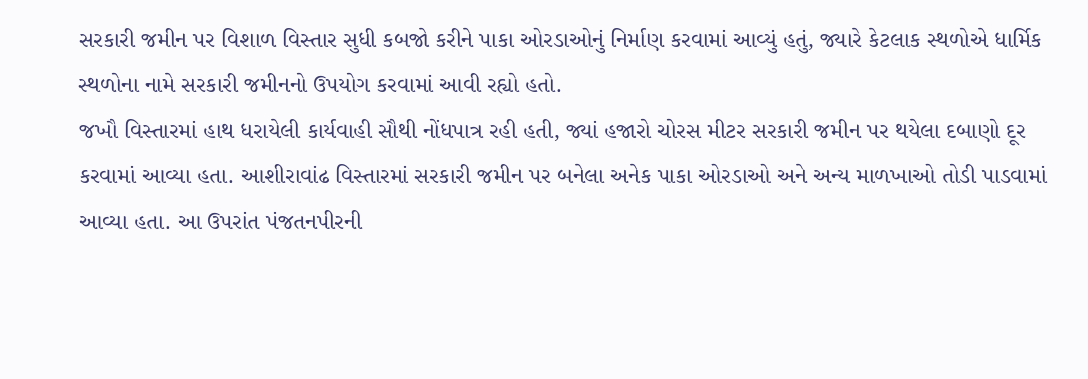સરકારી જમીન પર વિશાળ વિસ્તાર સુધી કબજો કરીને પાકા ઓરડાઓનું નિર્માણ કરવામાં આવ્યું હતું, જ્યારે કેટલાક સ્થળોએ ધાર્મિક સ્થળોના નામે સરકારી જમીનનો ઉપયોગ કરવામાં આવી રહ્યો હતો.
જખૌ વિસ્તારમાં હાથ ધરાયેલી કાર્યવાહી સૌથી નોંધપાત્ર રહી હતી, જ્યાં હજારો ચોરસ મીટર સરકારી જમીન પર થયેલા દબાણો દૂર કરવામાં આવ્યા હતા. આશીરાવાંઢ વિસ્તારમાં સરકારી જમીન પર બનેલા અનેક પાકા ઓરડાઓ અને અન્ય માળખાઓ તોડી પાડવામાં આવ્યા હતા. આ ઉપરાંત પંજતનપીરની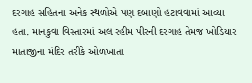દરગાહ સહિતના અનેક સ્થળોએ પણ દબાણો હટાવવામાં આવ્યા હતા. માનકુવા વિસ્તારમાં અલ રહીમ પીરની દરગાહ તેમજ ખોડિયાર માતાજીના મંદિર તરીકે ઓળખાતા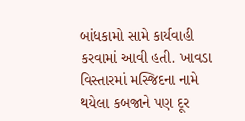બાંધકામો સામે કાર્યવાહી કરવામાં આવી હતી. ખાવડા વિસ્તારમાં મસ્જિદના નામે થયેલા કબજાને પણ દૂર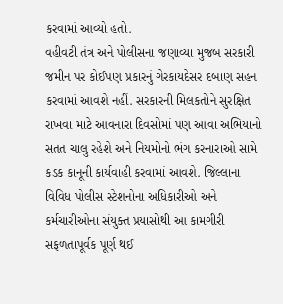કરવામાં આવ્યો હતો.
વહીવટી તંત્ર અને પોલીસના જણાવ્યા મુજબ સરકારી જમીન પર કોઈપણ પ્રકારનું ગેરકાયદેસર દબાણ સહન કરવામાં આવશે નહીં. સરકારની મિલકતોને સુરક્ષિત રાખવા માટે આવનારા દિવસોમાં પણ આવા અભિયાનો સતત ચાલુ રહેશે અને નિયમોનો ભંગ કરનારાઓ સામે કડક કાનૂની કાર્યવાહી કરવામાં આવશે. જિલ્લાના વિવિધ પોલીસ સ્ટેશનોના અધિકારીઓ અને કર્મચારીઓના સંયુક્ત પ્રયાસોથી આ કામગીરી સફળતાપૂર્વક પૂર્ણ થઈ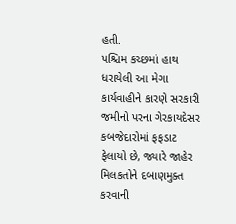હતી.
પશ્ચિમ કચ્છમાં હાથ ધરાયેલી આ મેગા કાર્યવાહીને કારણે સરકારી જમીનો પરના ગેરકાયદેસર કબજેદારોમાં ફફડાટ ફેલાયો છે, જ્યારે જાહેર મિલકતોને દબાણમુક્ત કરવાની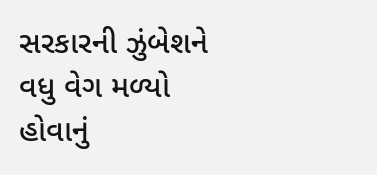સરકારની ઝુંબેશને વધુ વેગ મળ્યો હોવાનું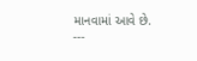માનવામાં આવે છે.
---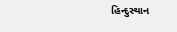હિન્દુસ્થાન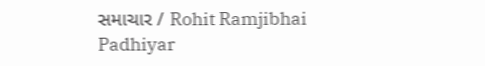સમાચાર / Rohit Ramjibhai Padhiyar